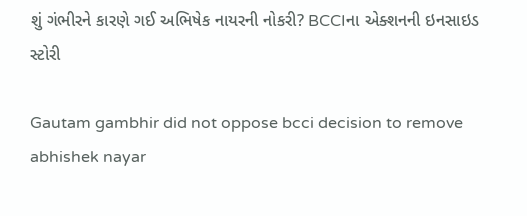શું ગંભીરને કારણે ગઈ અભિષેક નાયરની નોકરી? BCCIના એક્શનની ઇનસાઇડ સ્ટોરી

Gautam gambhir did not oppose bcci decision to remove abhishek nayar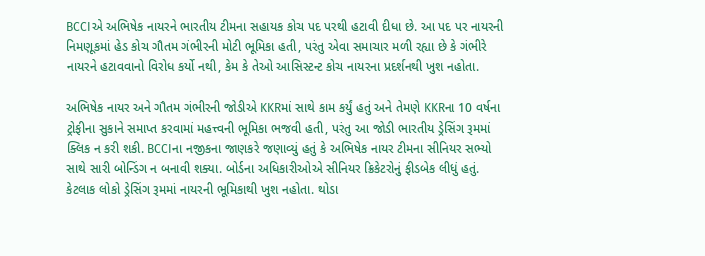BCCIએ અભિષેક નાયરને ભારતીય ટીમના સહાયક કોચ પદ પરથી હટાવી દીધા છે. આ પદ પર નાયરની નિમણૂકમાં હેડ કોચ ગૌતમ ગંભીરની મોટી ભૂમિકા હતી, પરંતુ એવા સમાચાર મળી રહ્યા છે કે ગંભીરે નાયરને હટાવવાનો વિરોધ કર્યો નથી, કેમ કે તેઓ આસિસ્ટન્ટ કોચ નાયરના પ્રદર્શનથી ખુશ નહોતા.

અભિષેક નાયર અને ગૌતમ ગંભીરની જોડીએ KKRમાં સાથે કામ કર્યું હતું અને તેમણે KKRના 10 વર્ષના ટ્રોફીના સુકાને સમાપ્ત કરવામાં મહત્ત્વની ભૂમિકા ભજવી હતી, પરંતુ આ જોડી ભારતીય ડ્રેસિંગ રૂમમાં ક્લિક ન કરી શકી. BCCIના નજીકના જાણકરે જણાવ્યું હતું કે અભિષેક નાયર ટીમના સીનિયર સભ્યો સાથે સારી બોન્ડિંગ ન બનાવી શક્યા. બોર્ડના અધિકારીઓએ સીનિયર ક્રિકેટરોનું ફીડબેક લીધું હતું. કેટલાક લોકો ડ્રેસિંગ રૂમમાં નાયરની ભૂમિકાથી ખુશ નહોતા. થોડા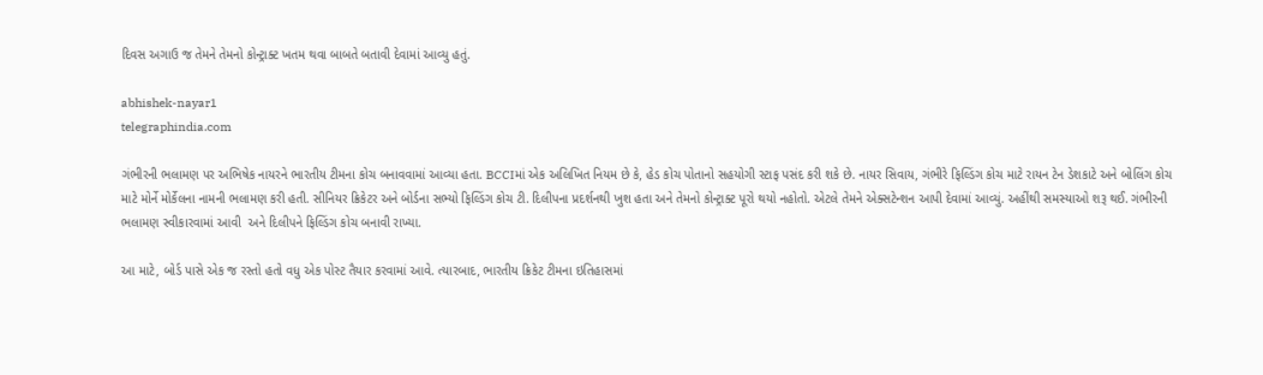દિવસ અગાઉ જ તેમને તેમનો કોન્ટ્રાક્ટ ખતમ થવા બાબતે બતાવી દેવામાં આવ્યુ હતું.

abhishek-nayar1
telegraphindia.com

ગંભીરની ભલામણ પર અભિષેક નાયરને ભારતીય ટીમના કોચ બનાવવામાં આવ્યા હતા. BCCIમાં એક અલિખિત નિયમ છે કે, હેડ કોચ પોતાનો સહયોગી સ્ટાફ પસંદ કરી શકે છે. નાયર સિવાય, ગંભીરે ફિલ્ડિંગ કોચ માટે રાયન ટેન ડેશકાટે અને બોલિંગ કોચ માટે મોર્ને મોર્કેલના નામની ભલામણ કરી હતી. સીનિયર ક્રિકેટર અને બોર્ડના સભ્યો ફિલ્ડિંગ કોચ ટી. દિલીપના પ્રદર્શનથી ખુશ હતા અને તેમનો કોન્ટ્રાક્ટ પૂરો થયો નહોતો. એટલે તેમને એક્સટેન્શન આપી દેવામાં આવ્યું. અહીંથી સમસ્યાઓ શરૂ થઈ. ગંભીરની ભલામણ સ્વીકારવામાં આવી  અને દિલીપને ફિલ્ડિંગ કોચ બનાવી રાખ્યા.

આ માટે, બોર્ડ પાસે એક જ રસ્તો હતો વધુ એક પોસ્ટ તૈયાર કરવામાં આવે. ત્યારબાદ, ભારતીય ક્રિકેટ ટીમના ઇતિહાસમાં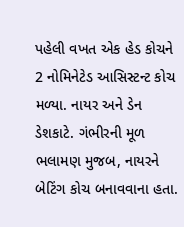પહેલી વખત એક હેડ કોચને 2 નોમિનેટેડ આસિસ્ટન્ટ કોચ મળ્યા. નાયર અને ડેન ડેશકાટે. ગંભીરની મૂળ ભલામણ મુજબ, નાયરને બેટિંગ કોચ બનાવવાના હતા.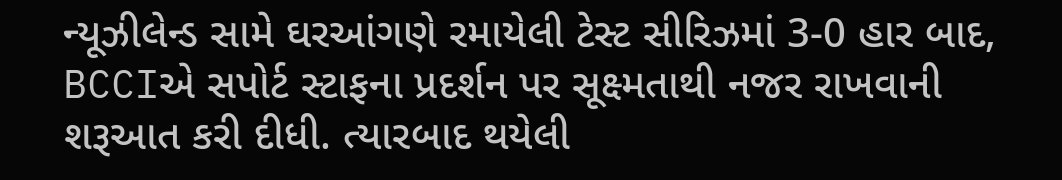ન્યૂઝીલેન્ડ સામે ઘરઆંગણે રમાયેલી ટેસ્ટ સીરિઝમાં 3-0 હાર બાદ, BCCIએ સપોર્ટ સ્ટાફના પ્રદર્શન પર સૂક્ષ્મતાથી નજર રાખવાની શરૂઆત કરી દીધી. ત્યારબાદ થયેલી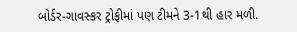બોર્ડર-ગાવસ્કર ટ્રોફીમાં પણ ટીમને 3-1થી હાર મળી.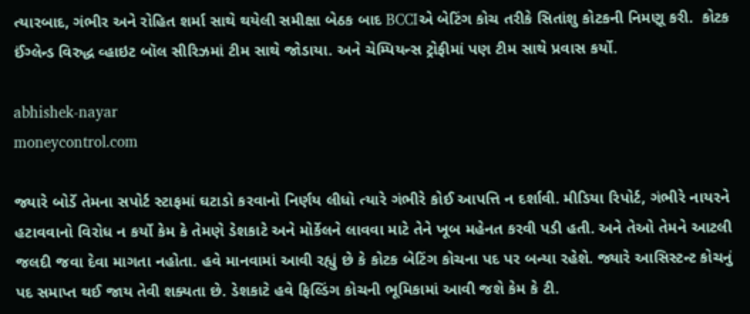ત્યારબાદ, ગંભીર અને રોહિત શર્મા સાથે થયેલી સમીક્ષા બેઠક બાદ BCCIએ બેટિંગ કોચ તરીકે સિતાંશુ કોટકની નિમણૂ કરી.  કોટક ઈંગ્લેન્ડ વિરુદ્ધ વ્હાઇટ બૉલ સીરિઝમાં ટીમ સાથે જોડાયા. અને ચેમ્પિયન્સ ટ્રોફીમાં પણ ટીમ સાથે પ્રવાસ કર્યો.

abhishek-nayar
moneycontrol.com

જ્યારે બોર્ડે તેમના સપોર્ટ સ્ટાફમાં ઘટાડો કરવાનો નિર્ણય લીધો ત્યારે ગંભીરે કોઈ આપત્તિ ન દર્શાવી. મીડિયા રિપોર્ટ, ગંભીરે નાયરને હટાવવાનો વિરોધ ન કર્યો કેમ કે તેમણે ડેશકાટે અને મોર્કેલને લાવવા માટે તેને ખૂબ મહેનત કરવી પડી હતી. અને તેઓ તેમને આટલી જલદી જવા દેવા માગતા નહોતા. હવે માનવામાં આવી રહ્યું છે કે કોટક બેટિંગ કોચના પદ પર બન્યા રહેશે. જ્યારે આસિસ્ટન્ટ કોચનું પદ સમાપ્ત થઈ જાય તેવી શક્યતા છે. ડેશકાટે હવે ફિલ્ડિંગ કોચની ભૂમિકામાં આવી જશે કેમ કે ટી.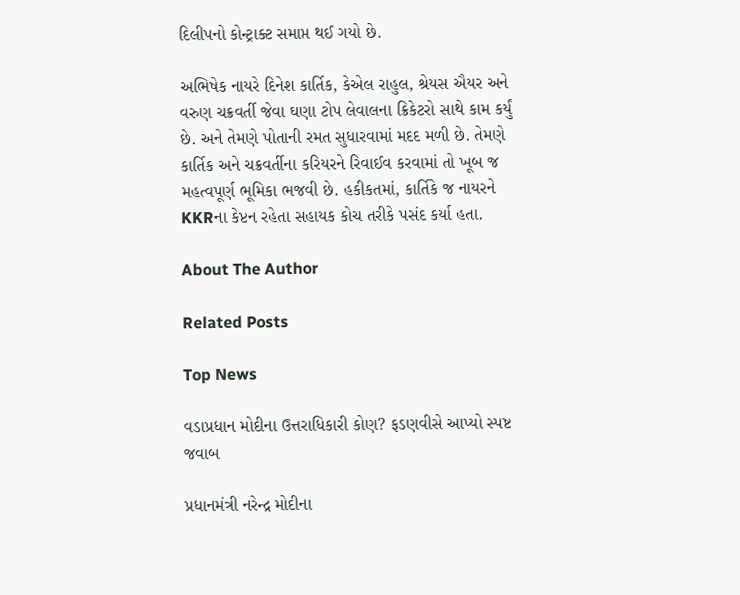દિલીપનો કોન્ટ્રાક્ટ સમાપ્ત થઈ ગયો છે.

અભિષેક નાયરે દિનેશ કાર્તિક, કેએલ રાહુલ, શ્રેયસ ઐયર અને વરુણ ચક્રવર્તી જેવા ઘણા ટોપ લેવાલના ક્રિકેટરો સાથે કામ કર્યું છે. અને તેમણે પોતાની રમત સુધારવામાં મદદ મળી છે. તેમણે કાર્તિક અને ચક્રવર્તીના કરિયરને રિવાઈવ કરવામાં તો ખૂબ જ મહત્વપૂર્ણ ભૂમિકા ભજવી છે. હકીકતમાં, કાર્તિકે જ નાયરને KKRના કેપ્ટન રહેતા સહાયક કોચ તરીકે પસંદ કર્યા હતા.

About The Author

Related Posts

Top News

વડાપ્રધાન મોદીના ઉત્તરાધિકારી કોણ? ફડણવીસે આપ્યો સ્પષ્ટ જવાબ

પ્રધાનમંત્રી નરેન્દ્ર મોદીના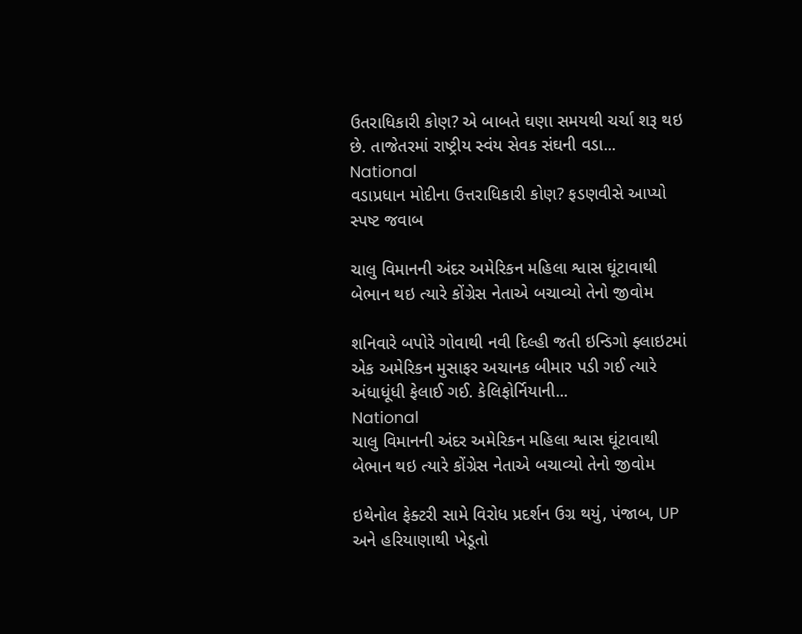ઉતરાધિકારી કોણ? એ બાબતે ઘણા સમયથી ચર્ચા શરૂ થઇ છે. તાજેતરમાં રાષ્ટ્રીય સ્વંય સેવક સંઘની વડા...
National
વડાપ્રધાન મોદીના ઉત્તરાધિકારી કોણ? ફડણવીસે આપ્યો સ્પષ્ટ જવાબ

ચાલુ વિમાનની અંદર અમેરિકન મહિલા શ્વાસ ઘૂંટાવાથી બેભાન થઇ ત્યારે કોંગ્રેસ નેતાએ બચાવ્યો તેનો જીવોમ

શનિવારે બપોરે ગોવાથી નવી દિલ્હી જતી ઇન્ડિગો ફ્લાઇટમાં એક અમેરિકન મુસાફર અચાનક બીમાર પડી ગઈ ત્યારે અંધાધૂંધી ફેલાઈ ગઈ. કેલિફોર્નિયાની...
National
ચાલુ વિમાનની અંદર અમેરિકન મહિલા શ્વાસ ઘૂંટાવાથી બેભાન થઇ ત્યારે કોંગ્રેસ નેતાએ બચાવ્યો તેનો જીવોમ

ઇથેનોલ ફેક્ટરી સામે વિરોધ પ્રદર્શન ઉગ્ર થયું, પંજાબ, UP અને હરિયાણાથી ખેડૂતો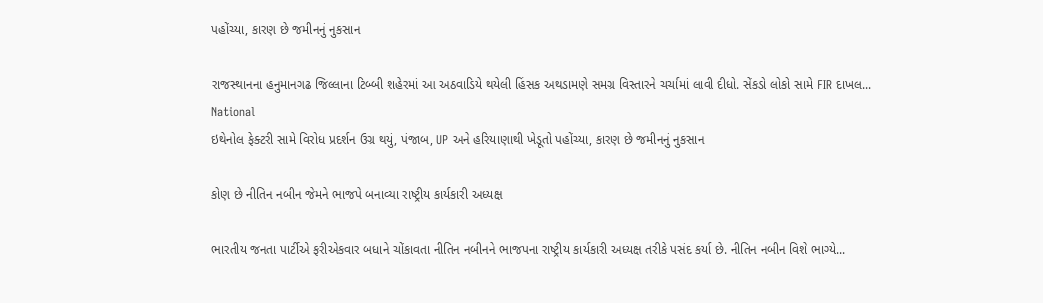પહોંચ્યા, કારણ છે જમીનનું નુકસાન

રાજસ્થાનના હનુમાનગઢ જિલ્લાના ટિબ્બી શહેરમાં આ અઠવાડિયે થયેલી હિંસક અથડામણે સમગ્ર વિસ્તારને ચર્ચામાં લાવી દીધો. સેંકડો લોકો સામે FIR દાખલ...
National
ઇથેનોલ ફેક્ટરી સામે વિરોધ પ્રદર્શન ઉગ્ર થયું, પંજાબ, UP અને હરિયાણાથી ખેડૂતો પહોંચ્યા, કારણ છે જમીનનું નુકસાન

કોણ છે નીતિન નબીન જેમને ભાજપે બનાવ્યા રાષ્ટ્રીય કાર્યકારી અધ્યક્ષ

ભારતીય જનતા પાર્ટીએ ફરીએકવાર બધાને ચોંકાવતા નીતિન નબીનને ભાજપના રાષ્ટ્રીય કાર્યકારી અધ્યક્ષ તરીકે પસંદ કર્યા છે. નીતિન નબીન વિશે ભાગ્યે...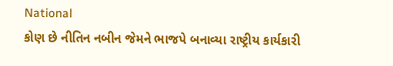National
કોણ છે નીતિન નબીન જેમને ભાજપે બનાવ્યા રાષ્ટ્રીય કાર્યકારી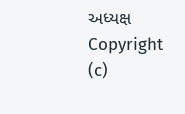અધ્યક્ષ
Copyright (c)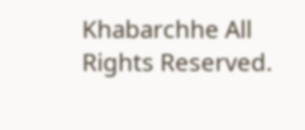Khabarchhe All Rights Reserved.